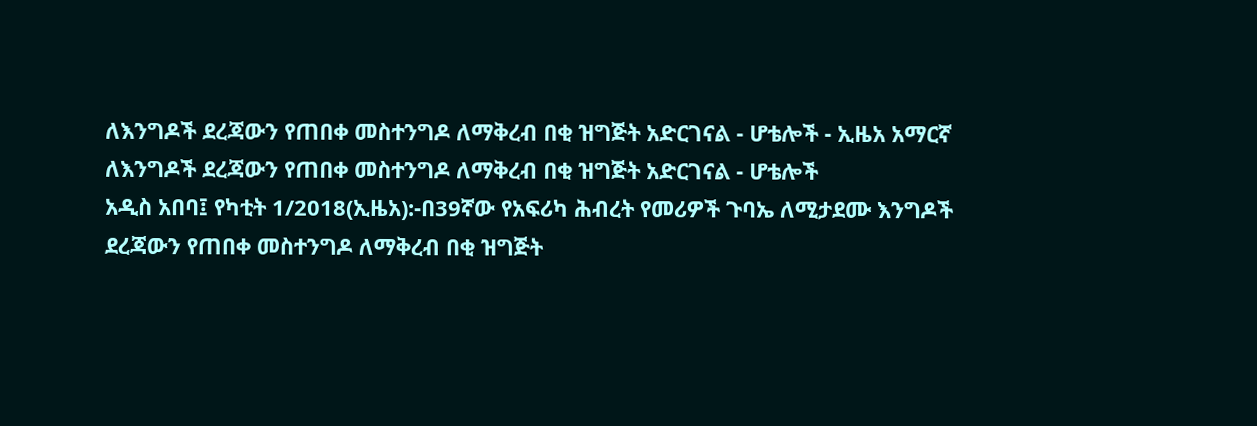ለእንግዶች ደረጃውን የጠበቀ መስተንግዶ ለማቅረብ በቂ ዝግጅት አድርገናል - ሆቴሎች - ኢዜአ አማርኛ
ለእንግዶች ደረጃውን የጠበቀ መስተንግዶ ለማቅረብ በቂ ዝግጅት አድርገናል - ሆቴሎች
አዲስ አበባ፤ የካቲት 1/2018(ኢዜአ):-በ39ኛው የአፍሪካ ሕብረት የመሪዎች ጉባኤ ለሚታደሙ እንግዶች ደረጃውን የጠበቀ መስተንግዶ ለማቅረብ በቂ ዝግጅት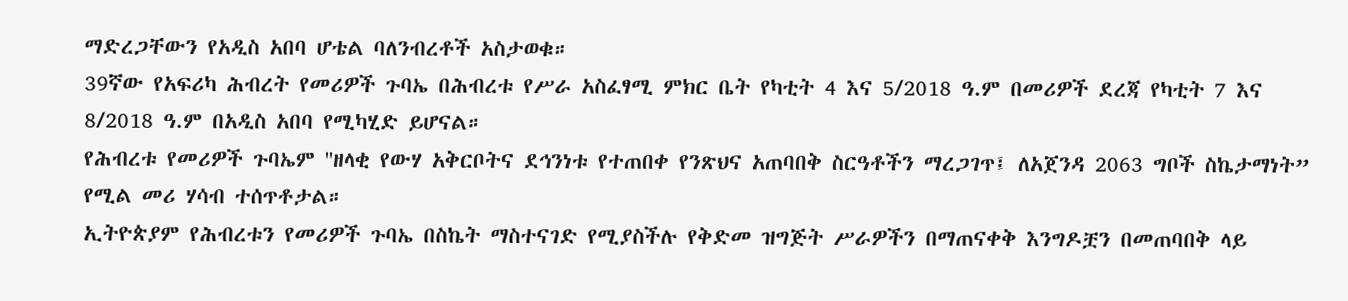ማድረጋቸውን የአዲስ አበባ ሆቴል ባለንብረቶች አስታወቁ።
39ኛው የአፍሪካ ሕብረት የመሪዎች ጉባኤ በሕብረቱ የሥራ አስፈፃሚ ምክር ቤት የካቲት 4 እና 5/2018 ዓ.ም በመሪዎች ደረጃ የካቲት 7 እና 8/2018 ዓ.ም በአዲስ አበባ የሚካሂድ ይሆናል።
የሕብረቱ የመሪዎች ጉባኤም ''ዘላቂ የውሃ አቅርቦትና ደኅንነቱ የተጠበቀ የንጽህና አጠባበቅ ስርዓቶችን ማረጋገጥ፤ ለአጀንዳ 2063 ግቦች ስኬታማነት” የሚል መሪ ሃሳብ ተሰጥቶታል።
ኢትዮጵያም የሕብረቱን የመሪዎች ጉባኤ በስኬት ማስተናገድ የሚያስችሉ የቅድመ ዝግጅት ሥራዎችን በማጠናቀቅ እንግዶቿን በመጠባበቅ ላይ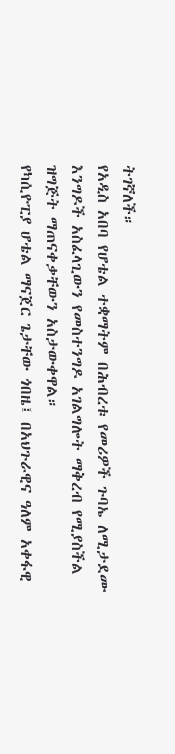ትገኛለች።
የአዲስ አበባ የሆቴል ተቋማትም በሕብረቱ የመሪዎች ጉባኤ ለሚታደሙ እንግዶች አስፈላጊውን የመስተንግዶ አገልግሎት ማቅረብ የሚያስችል ዝግጅት ማጠናቀቃቸውን አስታውቀዋል።
የካሲዮፒያ ሆቴል ማናጀር ጌታቸው ጎበዜ፤ በአህጉራዊና ዓለም አቀፋዊ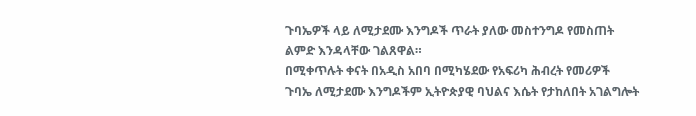ጉባኤዎች ላይ ለሚታደሙ እንግዶች ጥራት ያለው መስተንግዶ የመስጠት ልምድ እንዳላቸው ገልጸዋል።
በሚቀጥሉት ቀናት በአዲስ አበባ በሚካሄደው የአፍሪካ ሕብረት የመሪዎች ጉባኤ ለሚታደሙ እንግዶችም ኢትዮጵያዊ ባህልና እሴት የታከለበት አገልግሎት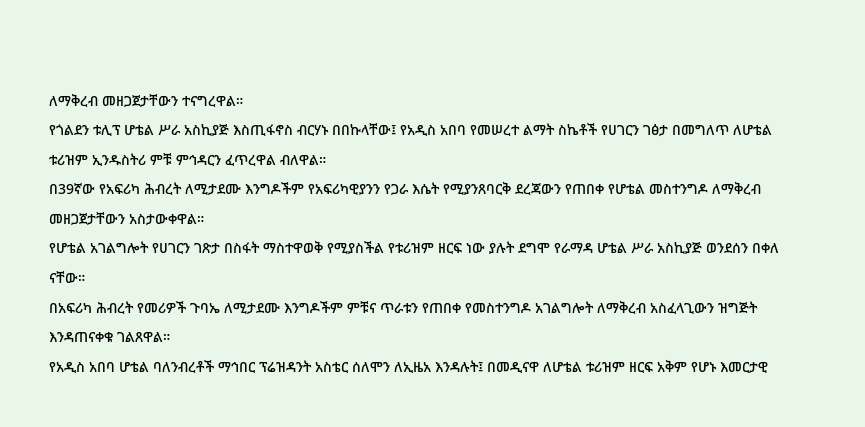ለማቅረብ መዘጋጀታቸውን ተናግረዋል።
የጎልደን ቱሊፕ ሆቴል ሥራ አስኪያጅ እስጢፋኖስ ብርሃኑ በበኩላቸው፤ የአዲስ አበባ የመሠረተ ልማት ስኬቶች የሀገርን ገፅታ በመግለጥ ለሆቴል ቱሪዝም ኢንዱስትሪ ምቹ ምኅዳርን ፈጥረዋል ብለዋል።
በ39ኛው የአፍሪካ ሕብረት ለሚታደሙ እንግዶችም የአፍሪካዊያንን የጋራ እሴት የሚያንጸባርቅ ደረጃውን የጠበቀ የሆቴል መስተንግዶ ለማቅረብ መዘጋጀታቸውን አስታውቀዋል።
የሆቴል አገልግሎት የሀገርን ገጽታ በስፋት ማስተዋወቅ የሚያስችል የቱሪዝም ዘርፍ ነው ያሉት ደግሞ የራማዳ ሆቴል ሥራ አስኪያጅ ወንደሰን በቀለ ናቸው።
በአፍሪካ ሕብረት የመሪዎች ጉባኤ ለሚታደሙ እንግዶችም ምቹና ጥራቱን የጠበቀ የመስተንግዶ አገልግሎት ለማቅረብ አስፈላጊውን ዝግጅት እንዳጠናቀቁ ገልጸዋል።
የአዲስ አበባ ሆቴል ባለንብረቶች ማኅበር ፕሬዝዳንት አስቴር ሰለሞን ለኢዜአ እንዳሉት፤ በመዲናዋ ለሆቴል ቱሪዝም ዘርፍ አቅም የሆኑ እመርታዊ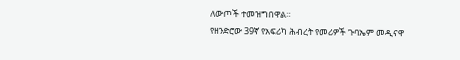ለውጦች ተመዝግበዋል።
የዘንድሮው 39ኛ የአፍሪካ ሕብረት የመሪዎች ጉባኤም መዲናዋ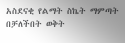አስደናቂ የልማት ስኬት ማምጣት በቻለችበት ወቅት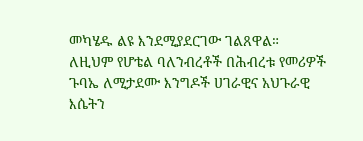መካሄዱ ልዩ እንደሚያደርገው ገልጸዋል።
ለዚህም የሆቴል ባለንብረቶች በሕብረቱ የመሪዎች ጉባኤ ለሚታደሙ እንግዶች ሀገራዊና አህጉራዊ እሴትን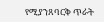የሚያንጸባርቅ ጥራት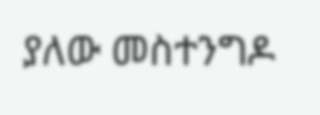ያለው መስተንግዶ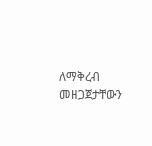ለማቅረብ መዘጋጀታቸውን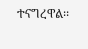ተናግረዋል፡፡